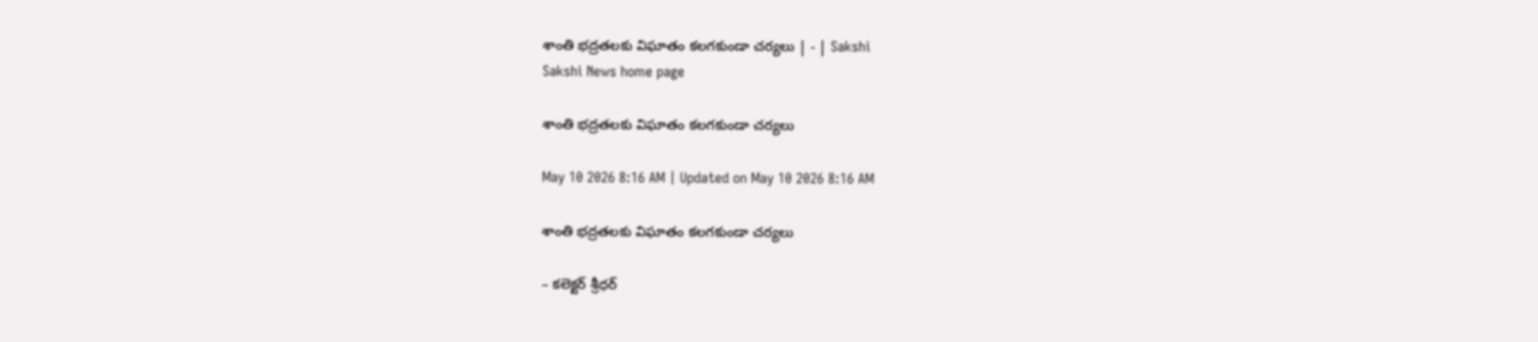శాంతి భద్రతలకు విఘాతం కలగకుండా చర్యలు | - | Sakshi
Sakshi News home page

శాంతి భద్రతలకు విఘాతం కలగకుండా చర్యలు

May 10 2026 8:16 AM | Updated on May 10 2026 8:16 AM

శాంతి భద్రతలకు విఘాతం కలగకుండా చర్యలు

– కలెక్టర్‌ శ్రీధర్‌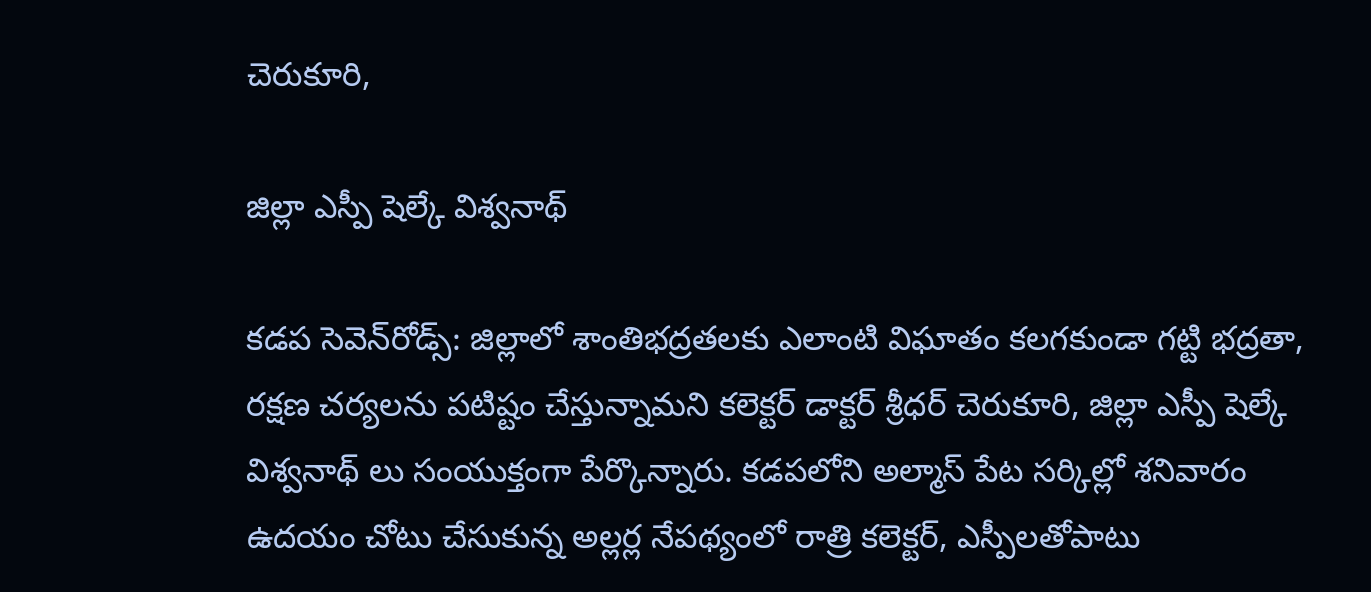చెరుకూరి,

జిల్లా ఎస్పీ షెల్కే విశ్వనాథ్‌

కడప సెవెన్‌రోడ్స్‌: జిల్లాలో శాంతిభద్రతలకు ఎలాంటి విఘాతం కలగకుండా గట్టి భద్రతా, రక్షణ చర్యలను పటిష్టం చేస్తున్నామని కలెక్టర్‌ డాక్టర్‌ శ్రీధర్‌ చెరుకూరి, జిల్లా ఎస్పీ షెల్కే విశ్వనాథ్‌ లు సంయుక్తంగా పేర్కొన్నారు. కడపలోని అల్మాస్‌ పేట సర్కిల్లో శనివారం ఉదయం చోటు చేసుకున్న అల్లర్ల నేపథ్యంలో రాత్రి కలెక్టర్‌, ఎస్పీలతోపాటు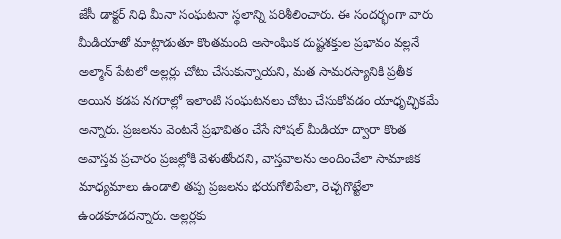జేసీ డాక్టర్‌ నిధి మీనా సంఘటనా స్థలాన్ని పరిశీలించారు. ఈ సందర్భంగా వారు మీడియాతో మాట్లాడుతూ కొంతమంది అసాంఘిక దుష్టశక్తుల ప్రభావం వల్లనే అల్మాన్‌ పేటలో అల్లర్లు చోటు చేసుకున్నాయని, మత సామరస్యానికి ప్రతీక అయిన కడప నగరాల్లో ఇలాంటి సంఘటనలు చోటు చేసుకోవడం యాధృచ్ఛికమే అన్నారు. ప్రజలను వెంటనే ప్రభావితం చేసే సోషల్‌ మీడియా ద్వారా కొంత అవాస్తవ ప్రచారం ప్రజల్లోకి వెళుతోందని, వాస్తవాలను అందించేలా సామాజిక మాధ్యమాలు ఉండాలి తప్ప ప్రజలను భయగోలిపేలా, రెచ్చగొట్టేలా ఉండకూడదన్నారు. అల్లర్లకు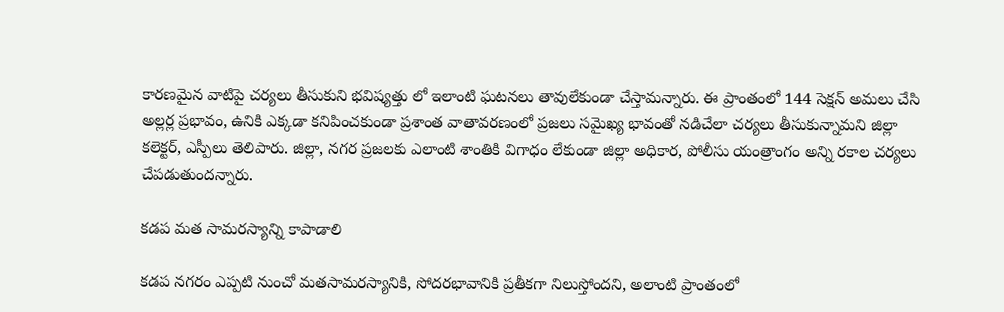కారణమైన వాటిపై చర్యలు తీసుకుని భవిష్యత్తు లో ఇలాంటి ఘటనలు తావులేకుండా చేస్తామన్నారు. ఈ ప్రాంతంలో 144 సెక్షన్‌ అమలు చేసి అల్లర్ల ప్రభావం, ఉనికి ఎక్కడా కనిపించకుండా ప్రశాంత వాతావరణంలో ప్రజలు సమైఖ్య భావంతో నడిచేలా చర్యలు తీసుకున్నామని జిల్లా కలెక్టర్‌, ఎస్పీలు తెలిపారు. జిల్లా, నగర ప్రజలకు ఎలాంటి శాంతికి విగాధం లేకుండా జిల్లా అధికార, పోలీసు యంత్రాంగం అన్ని రకాల చర్యలు చేపడుతుందన్నారు.

కడప మత సామరస్యాన్ని కాపాడాలి

కడప నగరం ఎప్పటి నుంచో మతసామరస్యానికి, సోదరభావానికి ప్రతీకగా నిలుస్తోందని, అలాంటి ప్రాంతంలో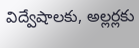విద్వేషాలకు, అల్లర్లకు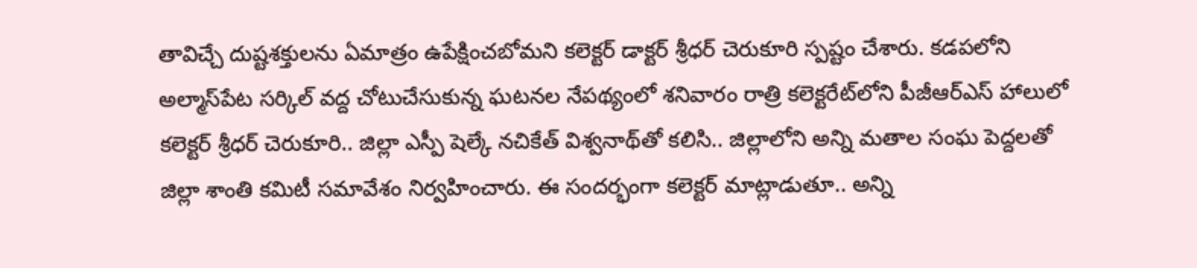తావిచ్చే దుష్టశక్తులను ఏమాత్రం ఉపేక్షించబోమని కలెక్టర్‌ డాక్టర్‌ శ్రీధర్‌ చెరుకూరి స్పష్టం చేశారు. కడపలోని అల్మాస్‌పేట సర్కిల్‌ వద్ద చోటుచేసుకున్న ఘటనల నేపథ్యంలో శనివారం రాత్రి కలెక్టరేట్‌లోని పీజీఆర్‌ఎస్‌ హాలులో కలెక్టర్‌ శ్రీధర్‌ చెరుకూరి.. జిల్లా ఎస్పీ షెల్కే నచికేత్‌ విశ్వనాథ్‌తో కలిసి.. జిల్లాలోని అన్ని మతాల సంఘ పెద్దలతో జిల్లా శాంతి కమిటీ సమావేశం నిర్వహించారు. ఈ సందర్భంగా కలెక్టర్‌ మాట్లాడుతూ.. అన్ని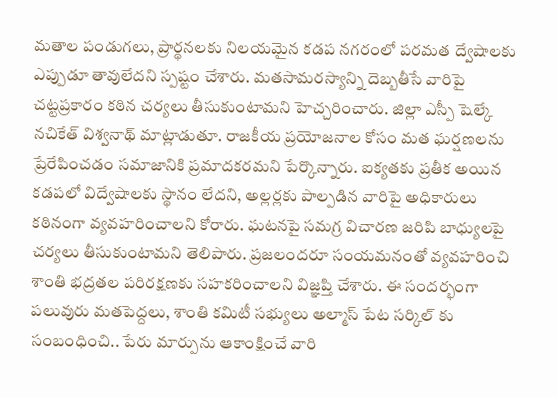మతాల పండుగలు, ప్రార్థనలకు నిలయమైన కడప నగరంలో పరమత ద్వేషాలకు ఎప్పుడూ తావులేదని స్పష్టం చేశారు. మతసామరస్యాన్ని దెబ్బతీసే వారిపై చట్టప్రకారం కఠిన చర్యలు తీసుకుంటామని హెచ్చరించారు. జిల్లా ఎస్పీ షెల్కే నచికేత్‌ విశ్వనాథ్‌ మాట్లాడుతూ. రాజకీయ ప్రయోజనాల కోసం మత ఘర్షణలను ప్రేరేపించడం సమాజానికి ప్రమాదకరమని పేర్కొన్నారు. ఐక్యతకు ప్రతీక అయిన కడపలో విద్వేషాలకు స్థానం లేదని, అల్లర్లకు పాల్పడిన వారిపై అధికారులు కఠినంగా వ్యవహరించాలని కోరారు. ఘటనపై సమగ్ర విచారణ జరిపి బాధ్యులపై చర్యలు తీసుకుంటామని తెలిపారు. ప్రజలందరూ సంయమనంతో వ్యవహరించి శాంతి భద్రతల పరిరక్షణకు సహకరించాలని విజ్ఞప్తి చేశారు. ఈ సందర్భంగా పలువురు మతపెద్దలు, శాంతి కమిటీ సభ్యులు అల్మాస్‌ పేట సర్కిల్‌ కు సంబంధించి.. పేరు మార్పును ఆకాంక్షించే వారి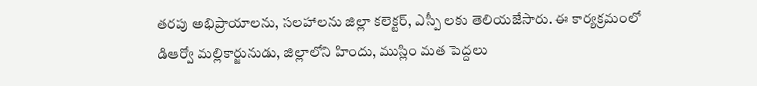తరపు అభిప్రాయాలను, సలహాలను జిల్లా కలెక్టర్‌, ఎస్పీ లకు తెలియజేసారు. ఈ కార్యక్రమంలో డిఆర్వో మల్లికార్జునుడు, జిల్లాలోని హిందు, ముస్లిం మత పెద్దలు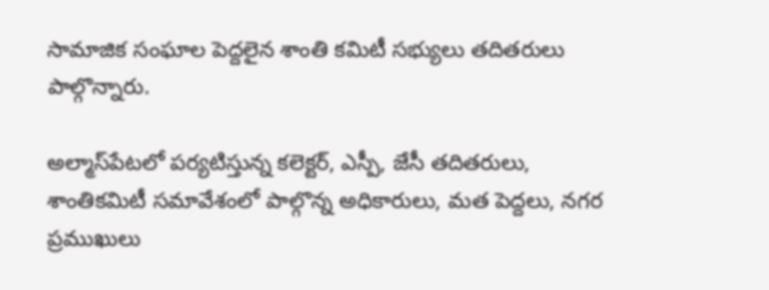సామాజిక సంఘాల పెద్దలైన శాంతి కమిటీ సభ్యులు తదితరులు పాల్గొన్నారు.

అల్మాస్‌పేటలో పర్యటిస్తున్న కలెక్టర్‌, ఎస్పీ, జేసీ తదితరులు, శాంతికమిటీ సమావేశంలో పాల్గొన్న అధికారులు, మత పెద్దలు, నగర ప్రముఖులు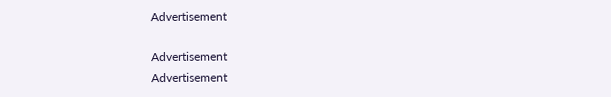Advertisement

Advertisement
Advertisement